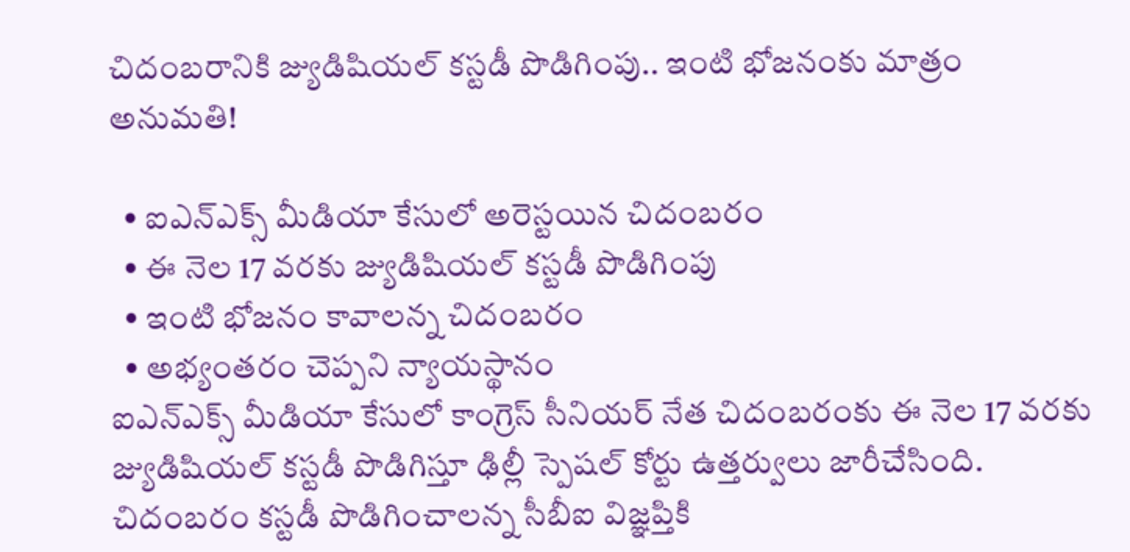చిదంబరానికి జ్యుడిషియల్ కస్టడీ పొడిగింపు.. ఇంటి భోజనంకు మాత్రం అనుమతి!

  • ఐఎన్ఎక్స్ మీడియా కేసులో అరెస్టయిన చిదంబరం
  • ఈ నెల 17 వరకు జ్యుడిషియల్ కస్టడీ పొడిగింపు
  • ఇంటి భోజనం కావాలన్న చిదంబరం
  • అభ్యంతరం చెప్పని న్యాయస్థానం
ఐఎన్ఎక్స్ మీడియా కేసులో కాంగ్రెస్ సీనియర్ నేత చిదంబరంకు ఈ నెల 17 వరకు జ్యుడిషియల్ కస్టడీ పొడిగిస్తూ ఢిల్లీ స్పెషల్ కోర్టు ఉత్తర్వులు జారీచేసింది. చిదంబరం కస్టడీ పొడిగించాలన్న సీబీఐ విజ్ఞప్తికి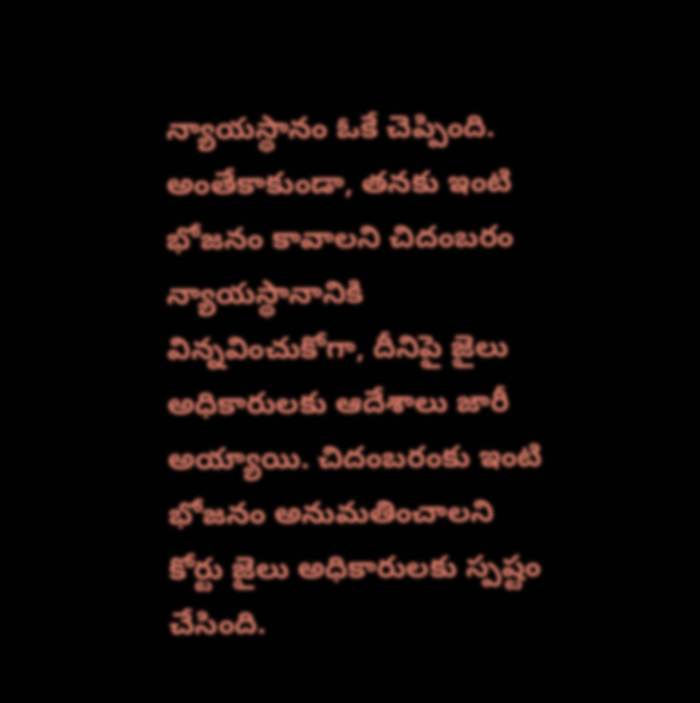న్యాయస్థానం ఓకే చెప్పింది. అంతేకాకుండా, తనకు ఇంటి భోజనం కావాలని చిదంబరం న్యాయస్థానానికి విన్నవించుకోగా, దీనిపై జైలు అధికారులకు ఆదేశాలు జారీ అయ్యాయి. చిదంబరంకు ఇంటి భోజనం అనుమతించాలని కోర్టు జైలు అధికారులకు స్పష్టం చేసింది.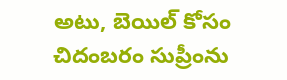అటు, బెయిల్ కోసం చిదంబరం సుప్రీంను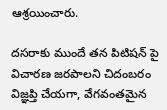ఆశ్రయించారు.

దసరాకు ముందే తన పిటిషన్ పై విచారణ జరపాలని చిదంబరం విజ్ఞప్తి చేయగా, వేగవంతమైన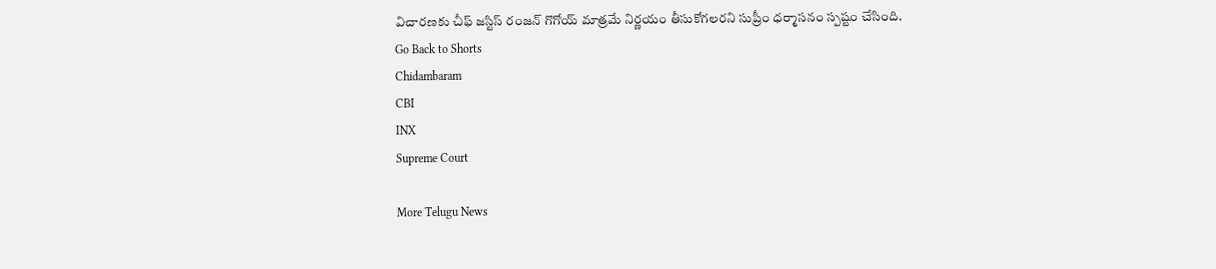విచారణకు చీఫ్ జస్టిస్ రంజన్ గొగోయ్ మాత్రమే నిర్ణయం తీసుకోగలరని సుప్రీం ధర్మాసనం స్పష్టం చేసింది.
Go Back to Shorts
Chidambaram
CBI
INX
Supreme Court

More Telugu News